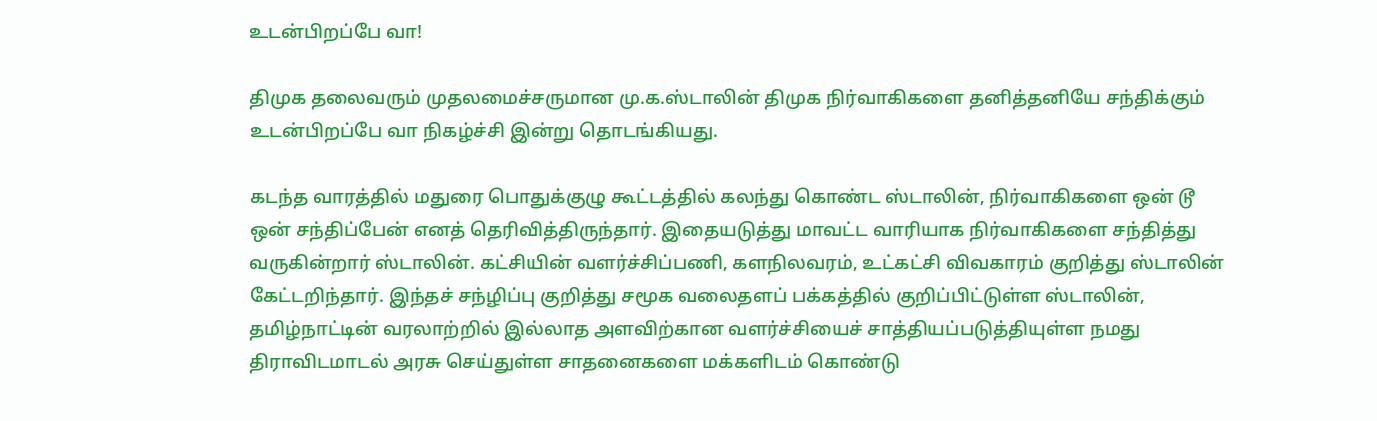உடன்பிறப்பே வா!

திமுக தலைவரும் முதலமைச்சருமான மு.க.ஸ்டாலின் திமுக நிர்வாகிகளை தனித்தனியே சந்திக்கும் உடன்பிறப்பே வா நிகழ்ச்சி இன்று தொடங்கியது.

கடந்த வாரத்தில் மதுரை பொதுக்குழு கூட்டத்தில் கலந்து கொண்ட ஸ்டாலின், நிர்வாகிகளை ஒன் டூ ஒன் சந்திப்பேன் எனத் தெரிவித்திருந்தார். இதையடுத்து மாவட்ட வாரியாக நிர்வாகிகளை சந்தித்து வருகின்றார் ஸ்டாலின். கட்சியின் வளர்ச்சிப்பணி, களநிலவரம், உட்கட்சி விவகாரம் குறித்து ஸ்டாலின் கேட்டறிந்தார். இந்தச் சந்ழிப்பு குறித்து சமூக வலைதளப் பக்கத்தில் குறிப்பிட்டுள்ள ஸ்டாலின், தமிழ்நாட்டின் வரலாற்றில் இல்லாத அளவிற்கான வளர்ச்சியைச் சாத்தியப்படுத்தியுள்ள நமது திராவிடமாடல் அரசு செய்துள்ள சாதனைகளை மக்களிடம் கொண்டு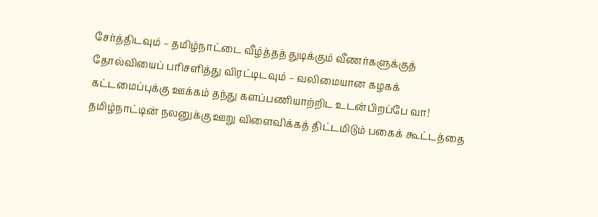சேர்த்திடவும் – தமிழ்நாட்டை வீழ்த்தத் துடிக்கும் வீணர்களுக்குத் தோல்வியைப் பரிசளித்து விரட்டிடவும் – வலிமையான கழகக் கட்டமைப்புக்கு ஊக்கம் தந்து களப்பணியாற்றிட உடன்பிறப்பே வா! தமிழ்நாட்டின் நலனுக்கு ஊறு விளைவிக்கத் திட்டமிடும் பகைக் கூட்டத்தை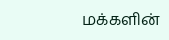மக்களின்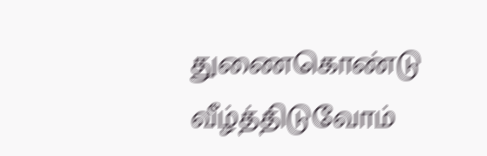துணைகொண்டு வீழ்த்திடுவோம்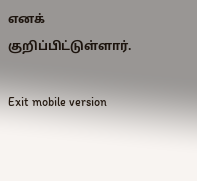எனக் குறிப்பிட்டுள்ளார்.

Exit mobile version